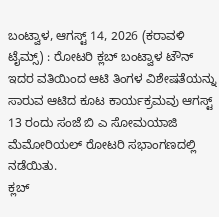ಬಂಟ್ವಾಳ, ಆಗಸ್ಟ್ 14, 2026 (ಕರಾವಳಿ ಟೈಮ್ಸ್) : ರೋಟರಿ ಕ್ಲಬ್ ಬಂಟ್ವಾಳ ಟೌನ್ ಇದರ ವತಿಯಿಂದ ಆಟಿ ತಿಂಗಳ ವಿಶೇಷತೆಯನ್ನು ಸಾರುವ ಆಟಿದ ಕೂಟ ಕಾರ್ಯಕ್ರಮವು ಆಗಸ್ಟ್ 13 ರಂದು ಸಂಜೆ ಬಿ ಎ ಸೋಮಯಾಜಿ ಮೆಮೋರಿಯಲ್ ರೋಟರಿ ಸಭಾಂಗಣದಲ್ಲಿ ನಡೆಯಿತು.
ಕ್ಲಬ್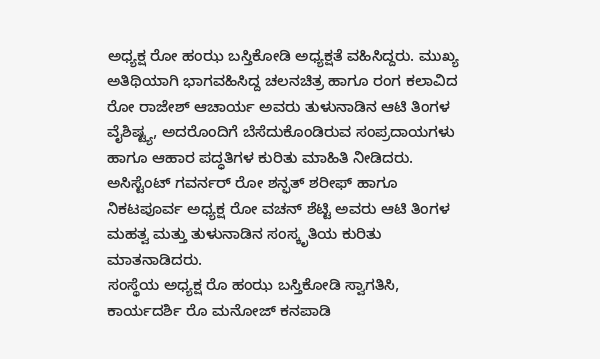ಅಧ್ಯಕ್ಷ ರೋ ಹಂಝ ಬಸ್ತಿಕೋಡಿ ಅಧ್ಯಕ್ಷತೆ ವಹಿಸಿದ್ದರು. ಮುಖ್ಯ ಅತಿಥಿಯಾಗಿ ಭಾಗವಹಿಸಿದ್ದ ಚಲನಚಿತ್ರ ಹಾಗೂ ರಂಗ ಕಲಾವಿದ ರೋ ರಾಜೇಶ್ ಆಚಾರ್ಯ ಅವರು ತುಳುನಾಡಿನ ಆಟಿ ತಿಂಗಳ ವೈಶಿಷ್ಟ್ಯ, ಅದರೊಂದಿಗೆ ಬೆಸೆದುಕೊಂಡಿರುವ ಸಂಪ್ರದಾಯಗಳು ಹಾಗೂ ಆಹಾರ ಪದ್ಧತಿಗಳ ಕುರಿತು ಮಾಹಿತಿ ನೀಡಿದರು.
ಅಸಿಸ್ಟೆಂಟ್ ಗವರ್ನರ್ ರೋ ಶನ್ಫತ್ ಶರೀಫ್ ಹಾಗೂ ನಿಕಟಪೂರ್ವ ಅಧ್ಯಕ್ಷ ರೋ ವಚನ್ ಶೆಟ್ಟಿ ಅವರು ಆಟಿ ತಿಂಗಳ ಮಹತ್ವ ಮತ್ತು ತುಳುನಾಡಿನ ಸಂಸ್ಕೃತಿಯ ಕುರಿತು ಮಾತನಾಡಿದರು.
ಸಂಸ್ಥೆಯ ಅಧ್ಯಕ್ಷ ರೊ ಹಂಝ ಬಸ್ತಿಕೋಡಿ ಸ್ವಾಗತಿಸಿ, ಕಾರ್ಯದರ್ಶಿ ರೊ ಮನೋಜ್ ಕನಪಾಡಿ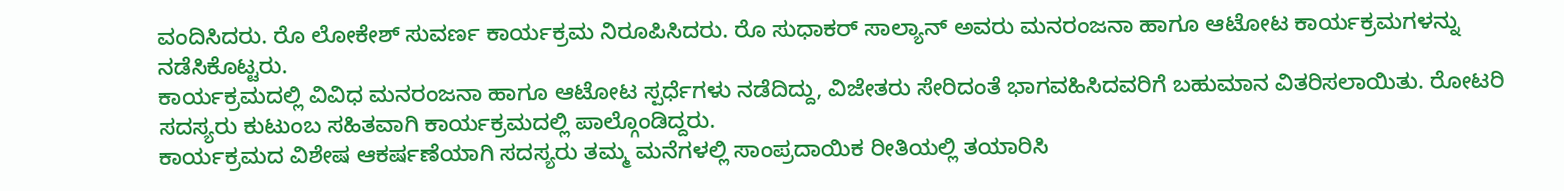ವಂದಿಸಿದರು. ರೊ ಲೋಕೇಶ್ ಸುವರ್ಣ ಕಾರ್ಯಕ್ರಮ ನಿರೂಪಿಸಿದರು. ರೊ ಸುಧಾಕರ್ ಸಾಲ್ಯಾನ್ ಅವರು ಮನರಂಜನಾ ಹಾಗೂ ಆಟೋಟ ಕಾರ್ಯಕ್ರಮಗಳನ್ನು ನಡೆಸಿಕೊಟ್ಟರು.
ಕಾರ್ಯಕ್ರಮದಲ್ಲಿ ವಿವಿಧ ಮನರಂಜನಾ ಹಾಗೂ ಆಟೋಟ ಸ್ಪರ್ಧೆಗಳು ನಡೆದಿದ್ದು, ವಿಜೇತರು ಸೇರಿದಂತೆ ಭಾಗವಹಿಸಿದವರಿಗೆ ಬಹುಮಾನ ವಿತರಿಸಲಾಯಿತು. ರೋಟರಿ ಸದಸ್ಯರು ಕುಟುಂಬ ಸಹಿತವಾಗಿ ಕಾರ್ಯಕ್ರಮದಲ್ಲಿ ಪಾಲ್ಗೊಂಡಿದ್ದರು.
ಕಾರ್ಯಕ್ರಮದ ವಿಶೇಷ ಆಕರ್ಷಣೆಯಾಗಿ ಸದಸ್ಯರು ತಮ್ಮ ಮನೆಗಳಲ್ಲಿ ಸಾಂಪ್ರದಾಯಿಕ ರೀತಿಯಲ್ಲಿ ತಯಾರಿಸಿ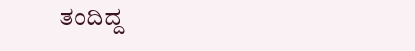ತಂದಿದ್ದ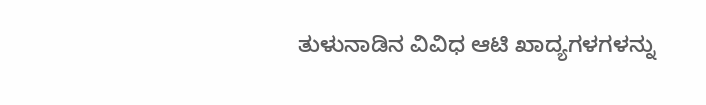ತುಳುನಾಡಿನ ವಿವಿಧ ಆಟಿ ಖಾದ್ಯಗಳಗಳನ್ನು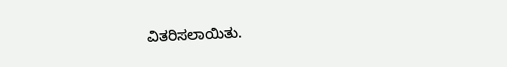ವಿತರಿಸಲಾಯಿತು.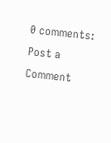0 comments:
Post a Comment